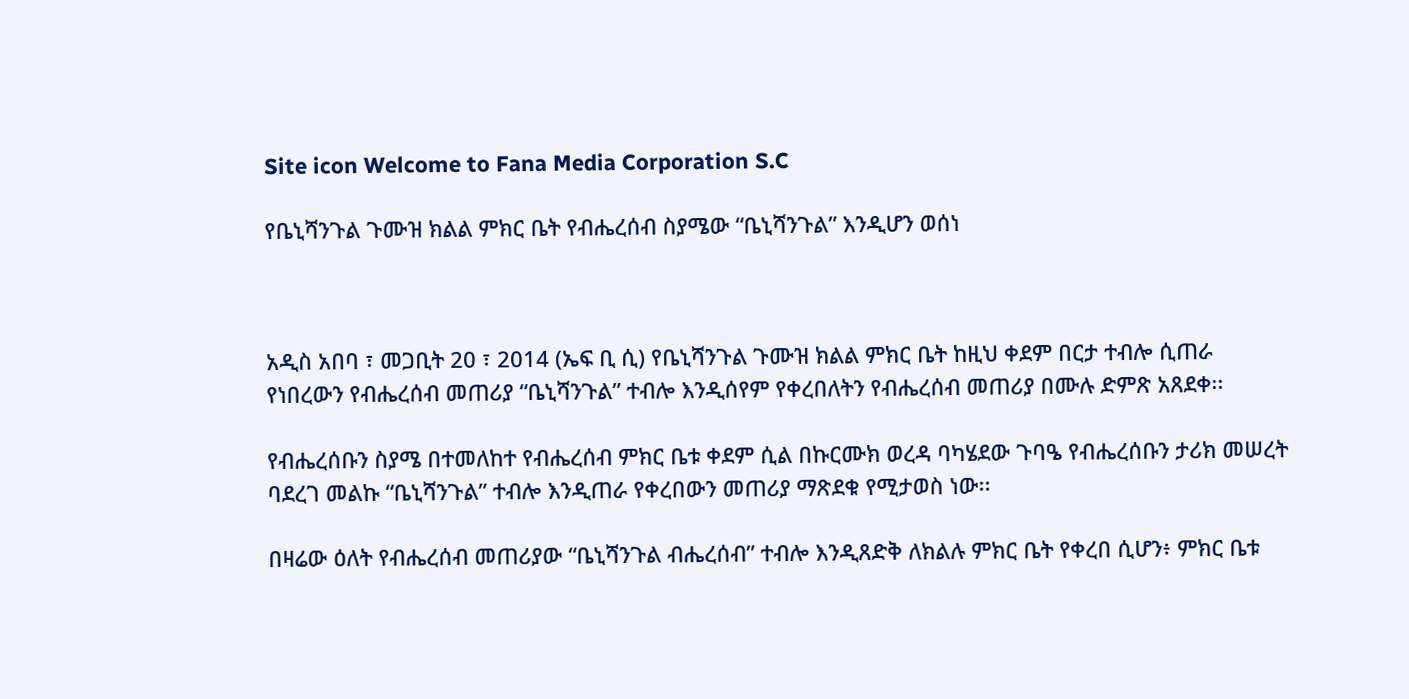Site icon Welcome to Fana Media Corporation S.C

የቤኒሻንጉል ጉሙዝ ክልል ምክር ቤት የብሔረሰብ ስያሜው “ቤኒሻንጉል” እንዲሆን ወሰነ



አዲስ አበባ ፣ መጋቢት 20 ፣ 2014 (ኤፍ ቢ ሲ) የቤኒሻንጉል ጉሙዝ ክልል ምክር ቤት ከዚህ ቀደም በርታ ተብሎ ሲጠራ የነበረውን የብሔረሰብ መጠሪያ “ቤኒሻንጉል” ተብሎ እንዲሰየም የቀረበለትን የብሔረሰብ መጠሪያ በሙሉ ድምጽ አጸደቀ፡፡

የብሔረሰቡን ስያሜ በተመለከተ የብሔረሰብ ምክር ቤቱ ቀደም ሲል በኩርሙክ ወረዳ ባካሄደው ጉባዔ የብሔረሰቡን ታሪክ መሠረት ባደረገ መልኩ “ቤኒሻንጉል” ተብሎ እንዲጠራ የቀረበውን መጠሪያ ማጽደቁ የሚታወስ ነው፡፡

በዛሬው ዕለት የብሔረሰብ መጠሪያው “ቤኒሻንጉል ብሔረሰብ” ተብሎ እንዲጸድቅ ለክልሉ ምክር ቤት የቀረበ ሲሆን፥ ምክር ቤቱ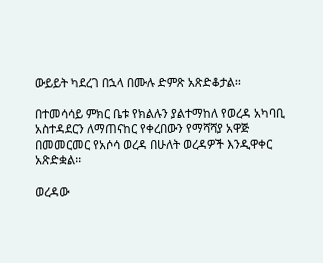ውይይት ካደረገ በኋላ በሙሉ ድምጽ አጽድቆታል፡፡

በተመሳሳይ ምክር ቤቱ የክልሉን ያልተማከለ የወረዳ አካባቢ አስተዳደርን ለማጠናከር የቀረበውን የማሻሻያ አዋጅ በመመርመር የአሶሳ ወረዳ በሁለት ወረዳዎች እንዲዋቀር አጽድቋል፡፡

ወረዳው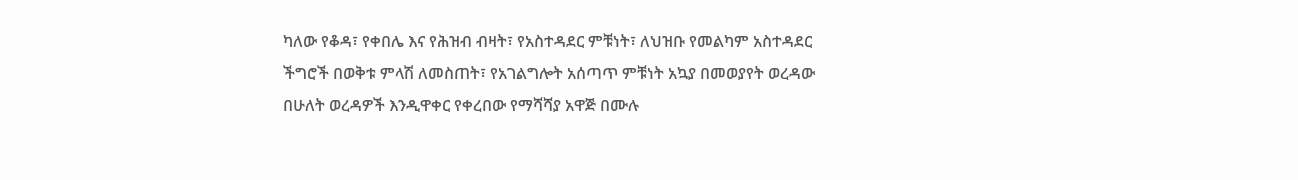ካለው የቆዳ፣ የቀበሌ እና የሕዝብ ብዛት፣ የአስተዳደር ምቹነት፣ ለህዝቡ የመልካም አስተዳደር ችግሮች በወቅቱ ምላሽ ለመስጠት፣ የአገልግሎት አሰጣጥ ምቹነት አኳያ በመወያየት ወረዳው በሁለት ወረዳዎች እንዲዋቀር የቀረበው የማሻሻያ አዋጅ በሙሉ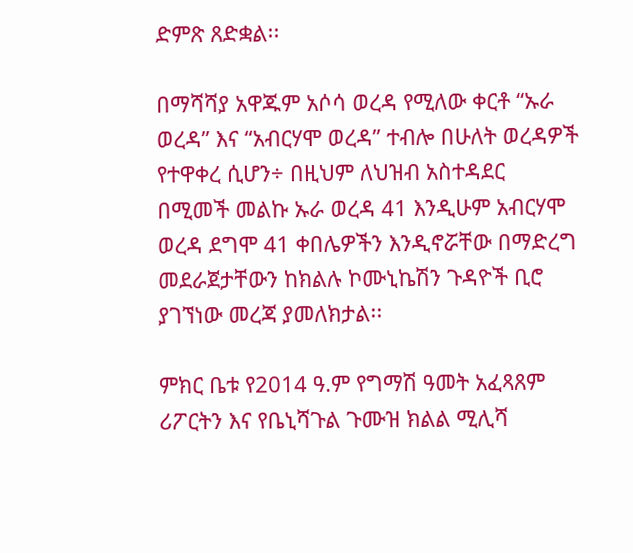ድምጽ ጸድቋል፡፡

በማሻሻያ አዋጁም አሶሳ ወረዳ የሚለው ቀርቶ “ኡራ ወረዳ” እና “አብርሃሞ ወረዳ” ተብሎ በሁለት ወረዳዎች የተዋቀረ ሲሆን÷ በዚህም ለህዝብ አስተዳደር በሚመች መልኩ ኡራ ወረዳ 41 እንዲሁም አብርሃሞ ወረዳ ደግሞ 41 ቀበሌዎችን እንዲኖሯቸው በማድረግ መደራጀታቸውን ከክልሉ ኮሙኒኬሽን ጉዳዮች ቢሮ ያገኘነው መረጃ ያመለክታል፡፡

ምክር ቤቱ የ2014 ዓ.ም የግማሽ ዓመት አፈጻጸም ሪፖርትን እና የቤኒሻጉል ጉሙዝ ክልል ሚሊሻ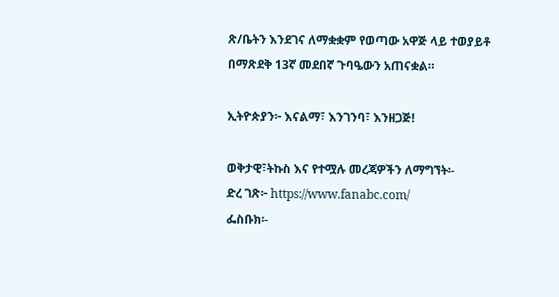ጽ/ቤትን እንደገና ለማቋቋም የወጣው አዋጅ ላይ ተወያይቶ በማጽደቅ 13ኛ መደበኛ ጉባዔውን አጠናቋል።

ኢትዮጵያን፦ እናልማ፣ እንገንባ፣ እንዘጋጅ!

ወቅታዊ፣ትኩስ እና የተሟሉ መረጃዎችን ለማግኘት፡-
ድረ ገጽ፦ https://www.fanabc.com/
ፌስቡክ፡-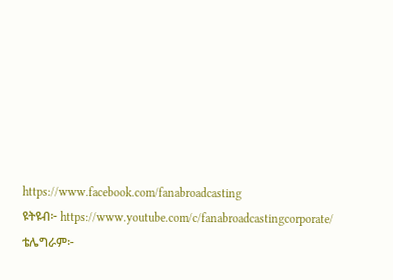https://www.facebook.com/fanabroadcasting
ዩትዩብ፦ https://www.youtube.com/c/fanabroadcastingcorporate/
ቴሌግራም፦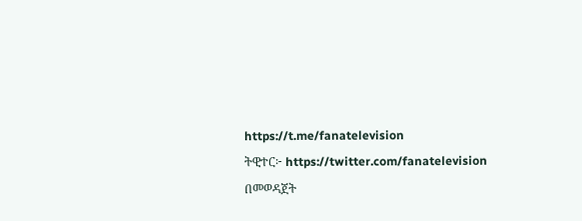https://t.me/fanatelevision
ትዊተር፦ https://twitter.com/fanatelevision በመወዳጀት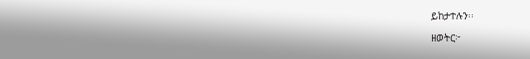ይከታተሉን፡፡

ዘወትር፦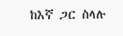ከእኛ ጋር ስላሉ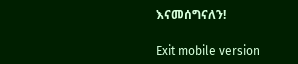እናመሰግናለን!

Exit mobile version